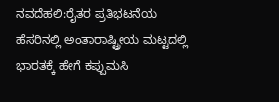ನವದೆಹಲಿ:ರೈತರ ಪ್ರತಿಭಟನೆಯ ಹೆಸರಿನಲ್ಲಿ ಅಂತಾರಾಷ್ಟ್ರೀಯ ಮಟ್ಟದಲ್ಲಿ ಭಾರತಕ್ಕೆ ಹೇಗೆ ಕಪ್ಪುಮಸಿ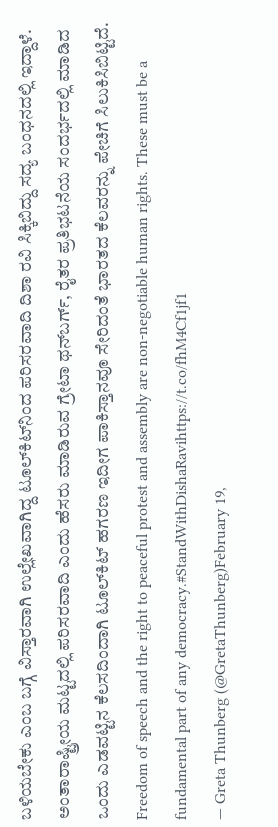ಬಳಿಯಬೇಕು ಎಂಬ ಬಗ್ಗೆ ವಿಸ್ತಾರವಾಗಿ ಉಲ್ಲೇಖವಾಗಿದ್ದ ಟೂಲ್‌ಕಿಟ್‌ನಿಂದ ಪರಿಸರವಾದಿ ದಿಶಾ ರವಿ ಸಿಕ್ಕಿಬಿದ್ದು ಸದ್ಯ ಬಂಧನದಲ್ಲಿ ಇದ್ದಾಳೆ.
ಅಂತಾರಾಷ್ಟ್ರೀಯ ಮಟ್ಟದಲ್ಲಿ ಪರಿಸರವಾದಿ ಎಂದು ಹೆಸರು ಮಾಡಿರುವ ಗ್ರೇಟಾ ಥನ್‌ಬರ್ಗ್‌, ರೈತರ ಪ್ರತಿಭಟನೆಯ ಸಂದರ್ಭದಲ್ಲಿ ಮಾಡಿದ ಒಂದು ಎಡವಟ್ಟಿನ ಕೆಲಸದಿಂದಾಗಿ ಟೂಲ್‌ಕಿಟ್‌ ಹಗರಣ ಇದೀಗ ಪಾಕಿಸ್ತಾನವೂ ಸೇರಿದಂತೆ ಭಾರತದ ಕೆಲವರನ್ನು ಪೇಚಿಗೆ ಸಿಲುಕಿಸಿಬಿಟ್ಟಿದೆ.
Freedom of speech and the right to peaceful protest and assembly are non-negotiable human rights. These must be a fundamental part of any democracy.#StandWithDishaRavihttps://t.co/fhM4Cf1jf1
— Greta Thunberg (@GretaThunberg)February 19,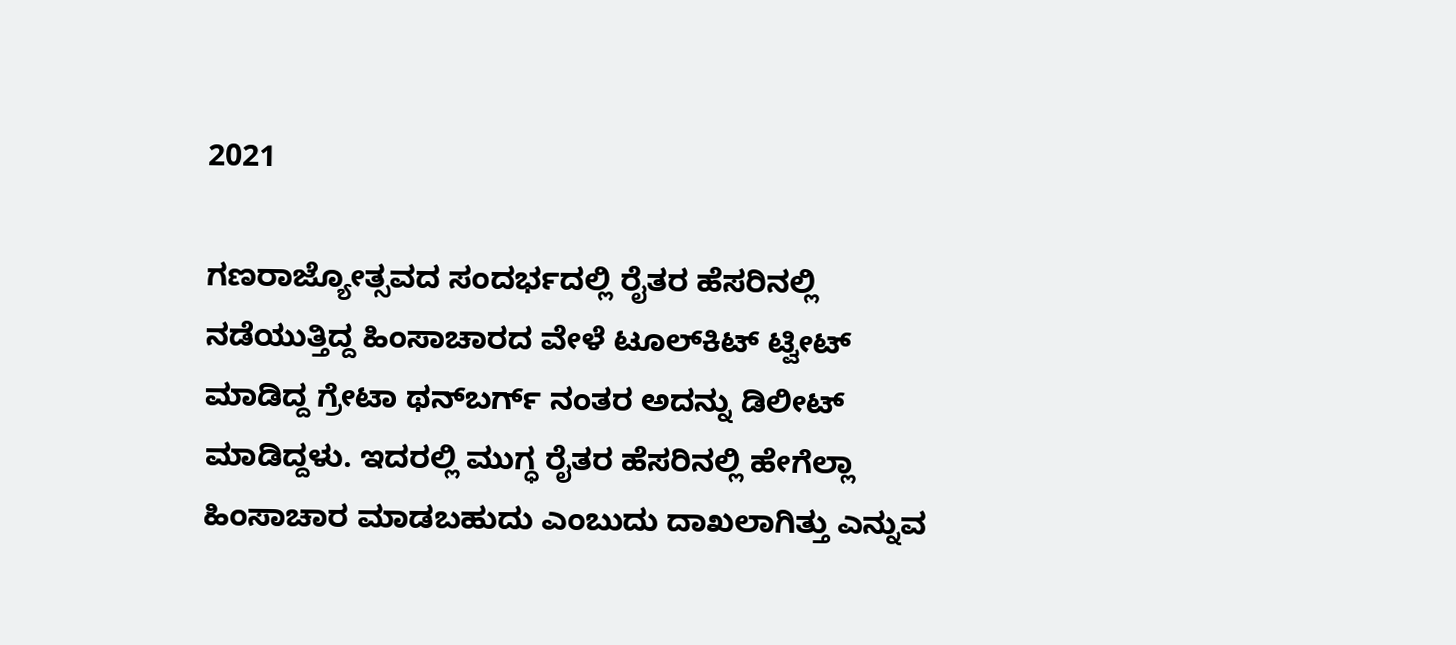2021

ಗಣರಾಜ್ಯೋತ್ಸವದ ಸಂದರ್ಭದಲ್ಲಿ ರೈತರ ಹೆಸರಿನಲ್ಲಿ ನಡೆಯುತ್ತಿದ್ದ ಹಿಂಸಾಚಾರದ ವೇಳೆ ಟೂಲ್‌ಕಿಟ್‌ ಟ್ವೀಟ್‌ ಮಾಡಿದ್ದ ಗ್ರೇಟಾ ಥನ್‌ಬರ್ಗ್‌ ನಂತರ ಅದನ್ನು ಡಿಲೀಟ್‌ ಮಾಡಿದ್ದಳು. ಇದರಲ್ಲಿ ಮುಗ್ಧ ರೈತರ ಹೆಸರಿನಲ್ಲಿ ಹೇಗೆಲ್ಲಾ ಹಿಂಸಾಚಾರ ಮಾಡಬಹುದು ಎಂಬುದು ದಾಖಲಾಗಿತ್ತು ಎನ್ನುವ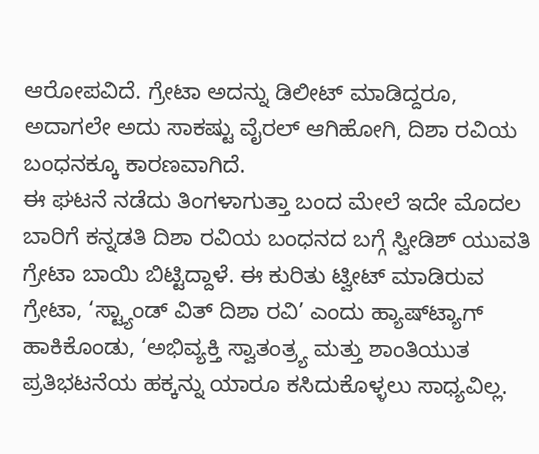ಆರೋಪವಿದೆ. ಗ್ರೇಟಾ ಅದನ್ನು ಡಿಲೀಟ್‌ ಮಾಡಿದ್ದರೂ, ಅದಾಗಲೇ ಅದು ಸಾಕಷ್ಟು ವೈರಲ್‌ ಆಗಿಹೋಗಿ, ದಿಶಾ ರವಿಯ ಬಂಧನಕ್ಕೂ ಕಾರಣವಾಗಿದೆ.
ಈ ಘಟನೆ ನಡೆದು ತಿಂಗಳಾಗುತ್ತಾ ಬಂದ ಮೇಲೆ ಇದೇ ಮೊದಲ ಬಾರಿಗೆ ಕನ್ನಡತಿ ದಿಶಾ ರವಿಯ ಬಂಧನದ ಬಗ್ಗೆ ಸ್ವೀಡಿಶ್ ಯುವತಿ ಗ್ರೇಟಾ ಬಾಯಿ ಬಿಟ್ಟಿದ್ದಾಳೆ. ಈ ಕುರಿತು ಟ್ವೀಟ್‌ ಮಾಡಿರುವ ಗ್ರೇಟಾ, ‘ಸ್ಟ್ಯಾಂಡ್ ವಿತ್ ದಿಶಾ ರವಿ’ ಎಂದು ಹ್ಯಾಷ್‌ಟ್ಯಾಗ್‌ ಹಾಕಿಕೊಂಡು, ‘ಅಭಿವ್ಯಕ್ತಿ ಸ್ವಾತಂತ್ರ್ಯ ಮತ್ತು ಶಾಂತಿಯುತ ಪ್ರತಿಭಟನೆಯ ಹಕ್ಕನ್ನು ಯಾರೂ ಕಸಿದುಕೊಳ್ಳಲು ಸಾಧ್ಯವಿಲ್ಲ.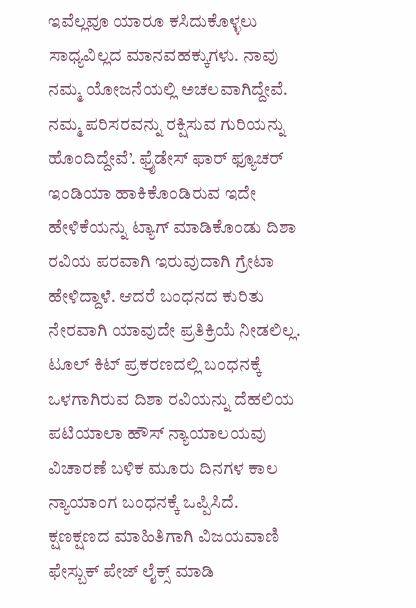ಇವೆಲ್ಲವೂ ಯಾರೂ ಕಸಿದುಕೊಳ್ಳಲು ಸಾಧ್ಯವಿಲ್ಲದ ಮಾನವಹಕ್ಕುಗಳು. ನಾವು ನಮ್ಮ ಯೋಜನೆಯಲ್ಲಿ ಅಚಲವಾಗಿದ್ದೇವೆ. ನಮ್ಮ ಪರಿಸರವನ್ನು ರಕ್ಷಿಸುವ ಗುರಿಯನ್ನು ಹೊಂದಿದ್ದೇವೆ’. ಫ್ರೈಡೇಸ್‌ ಫಾರ್‌ ಫ್ಯೂಚರ್ ಇಂಡಿಯಾ ಹಾಕಿಕೊಂಡಿರುವ ಇದೇ ಹೇಳಿಕೆಯನ್ನು ಟ್ಯಾಗ್‌ ಮಾಡಿಕೊಂಡು ದಿಶಾ ರವಿಯ ಪರವಾಗಿ ಇರುವುದಾಗಿ ಗ್ರೇಟಾ ಹೇಳಿದ್ದಾಳೆ. ಆದರೆ ಬಂಧನದ ಕುರಿತು ನೇರವಾಗಿ ಯಾವುದೇ ಪ್ರತಿಕ್ರಿಯೆ ನೀಡಲಿಲ್ಲ.
ಟೂಲ್ ಕಿಟ್ ಪ್ರಕರಣದಲ್ಲಿ ಬಂಧನಕ್ಕೆ ಒಳಗಾಗಿರುವ ದಿಶಾ ರವಿಯನ್ನು ದೆಹಲಿಯ ಪಟಿಯಾಲಾ ಹೌಸ್ ನ್ಯಾಯಾಲಯವು ವಿಚಾರಣೆ ಬಳಿಕ ಮೂರು ದಿನಗಳ ಕಾಲ ನ್ಯಾಯಾಂಗ ಬಂಧನಕ್ಕೆ ಒಪ್ಪಿಸಿದೆ.
ಕ್ಷಣಕ್ಷಣದ ಮಾಹಿತಿಗಾಗಿ ವಿಜಯವಾಣಿ ಫೇಸ್ಬುಕ್ ಪೇಜ್ ಲೈಕ್ಸ್ ಮಾಡಿ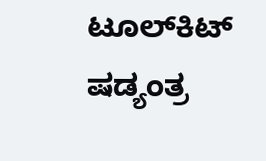ಟೂಲ್‌ಕಿಟ್‌ ಷಡ್ಯಂತ್ರ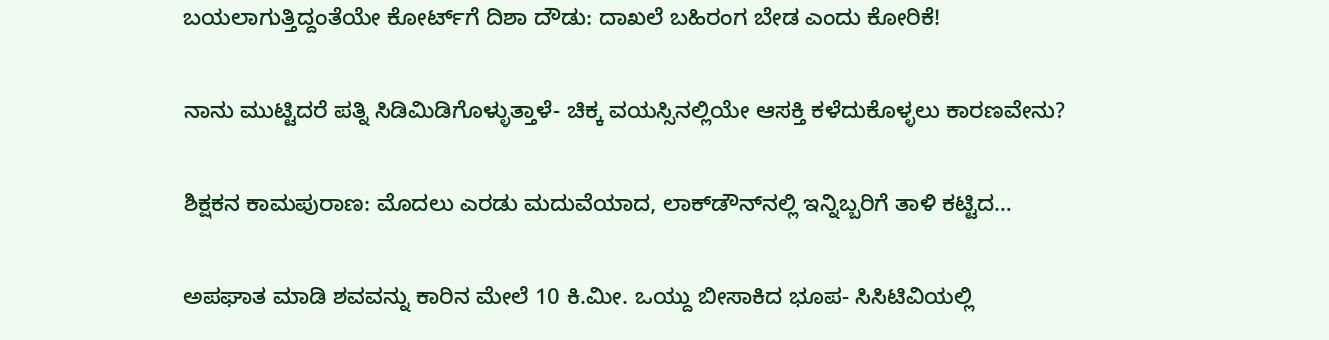ಬಯಲಾಗುತ್ತಿದ್ದಂತೆಯೇ ಕೋರ್ಟ್‌ಗೆ ದಿಶಾ ದೌಡು: ದಾಖಲೆ ಬಹಿರಂಗ ಬೇಡ ಎಂದು ಕೋರಿಕೆ!

ನಾನು ಮುಟ್ಟಿದರೆ ಪತ್ನಿ ಸಿಡಿಮಿಡಿಗೊಳ್ಳುತ್ತಾಳೆ- ಚಿಕ್ಕ ವಯಸ್ಸಿನಲ್ಲಿಯೇ ಆಸಕ್ತಿ ಕಳೆದುಕೊಳ್ಳಲು ಕಾರಣವೇನು?

ಶಿಕ್ಷಕನ ಕಾಮಪುರಾಣ: ಮೊದಲು ಎರಡು ಮದುವೆಯಾದ, ಲಾಕ್‌ಡೌನ್‌ನಲ್ಲಿ ಇನ್ನಿಬ್ಬರಿಗೆ ತಾಳಿ ಕಟ್ಟಿದ…

ಅಪಘಾತ ಮಾಡಿ ಶವವನ್ನು ಕಾರಿನ ಮೇಲೆ 10 ಕಿ.ಮೀ. ಒಯ್ದು ಬೀಸಾಕಿದ ಭೂಪ- ಸಿಸಿಟಿವಿಯಲ್ಲಿ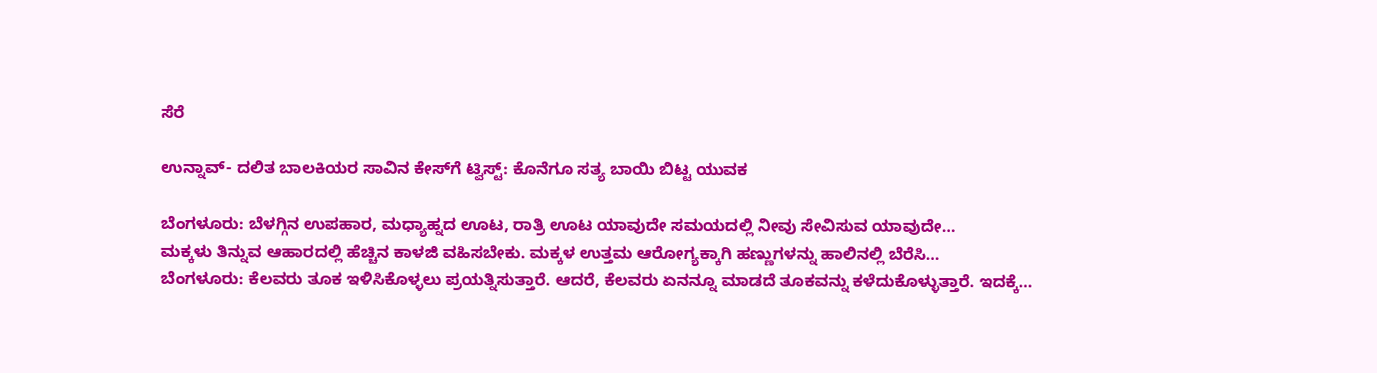ಸೆರೆ

ಉನ್ನಾವ್‌- ದಲಿತ ಬಾಲಕಿಯರ ಸಾವಿನ ಕೇಸ್‌ಗೆ ಟ್ವಿಸ್ಟ್‌: ಕೊನೆಗೂ ಸತ್ಯ ಬಾಯಿ ಬಿಟ್ಟ ಯುವಕ

ಬೆಂಗಳೂರು: ಬೆಳಗ್ಗಿನ ಉಪಹಾರ, ಮಧ್ಯಾಹ್ನದ ಊಟ, ರಾತ್ರಿ ಊಟ ಯಾವುದೇ ಸಮಯದಲ್ಲಿ ನೀವು ಸೇವಿಸುವ ಯಾವುದೇ…
ಮಕ್ಕಳು ತಿನ್ನುವ ಆಹಾರದಲ್ಲಿ ಹೆಚ್ಚಿನ ಕಾಳಜಿ ವಹಿಸಬೇಕು. ಮಕ್ಕಳ ಉತ್ತಮ ಆರೋಗ್ಯಕ್ಕಾಗಿ ಹಣ್ಣುಗಳನ್ನು ಹಾಲಿನಲ್ಲಿ ಬೆರೆಸಿ…
ಬೆಂಗಳೂರು: ಕೆಲವರು ತೂಕ ಇಳಿಸಿಕೊಳ್ಳಲು ಪ್ರಯತ್ನಿಸುತ್ತಾರೆ. ಆದರೆ, ಕೆಲವರು ಏನನ್ನೂ ಮಾಡದೆ ತೂಕವನ್ನು ಕಳೆದುಕೊಳ್ಳುತ್ತಾರೆ. ಇದಕ್ಕೆ…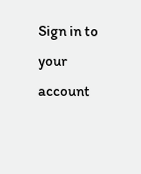Sign in to your account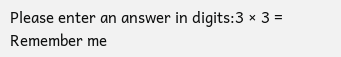Please enter an answer in digits:3 × 3 =
Remember me